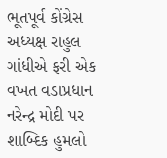ભૂતપૂર્વ કોંગ્રેસ અધ્યક્ષ રાહુલ ગાંધીએ ફરી એક વખત વડાપ્રધાન નરેન્દ્ર મોદી પર શાબ્દિક હુમલો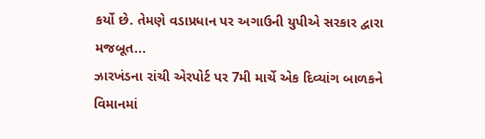કર્યો છે. તેમણે વડાપ્રધાન પર અગાઉની યુપીએ સરકાર દ્વારા મજબૂત...
ઝારખંડના રાંચી એરપોર્ટ પર 7મી માર્ચે એક દિવ્યાંગ બાળકને વિમાનમાં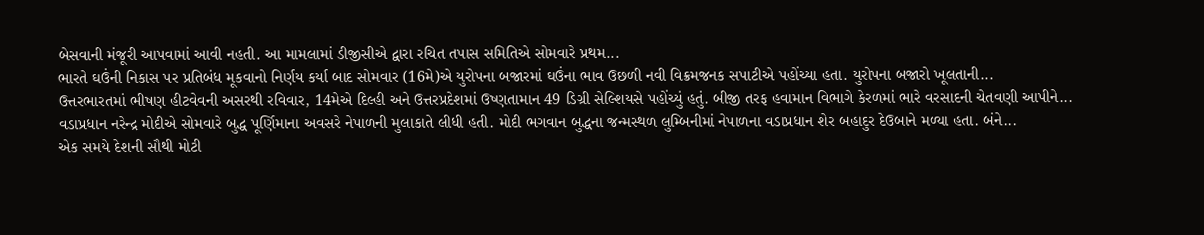બેસવાની મંજૂરી આપવામાં આવી નહતી. આ મામલામાં ડીજીસીએ દ્વારા રચિત તપાસ સમિતિએ સોમવારે પ્રથમ...
ભારતે ઘઉંની નિકાસ પર પ્રતિબંધ મૂકવાનો નિર્ણય કર્યા બાદ સોમવાર (16મે)એ યુરોપના બજારમાં ઘઉંના ભાવ ઉછળી નવી વિક્રમજનક સપાટીએ પહોંચ્યા હતા. યુરોપના બજારો ખૂલતાની...
ઉત્તરભારતમાં ભીષણ હીટવેવની અસરથી રવિવાર, 14મેએ દિલ્હી અને ઉત્તરપ્રદેશમાં ઉષ્ણતામાન 49 ડિગ્રી સેલ્શિયસે પહોંચ્યું હતું. બીજી તરફ હવામાન વિભાગે કેરળમાં ભારે વરસાદની ચેતવણી આપીને...
વડાપ્રધાન નરેન્દ્ર મોદીએ સોમવારે બુદ્ધ પૂર્ણિમાના અવસરે નેપાળની મુલાકાતે લીધી હતી. મોદી ભગવાન બુદ્ધના જન્મસ્થળ લુમ્બિનીમાં નેપાળના વડાપ્રધાન શેર બહાદુર દેઉબાને મળ્યા હતા. બંને...
એક સમયે દેશની સૌથી મોટી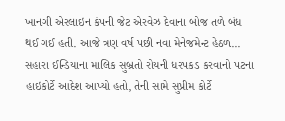ખાનગી એરલાઇન કંપની જેટ એરવેઝ દેવાના બોજ તળે બંધ થઈ ગઈ હતી. આજે ત્રણ વર્ષ પછી નવા મેનેજમેન્ટ હેઠળ...
સહારા ઈન્ડિયાના માલિક સુબ્રતો રોયની ધરપકડ કરવાનો પટના હાઇકોર્ટે આદેશ આપ્યો હતો, તેની સામે સુપ્રીમ કોર્ટે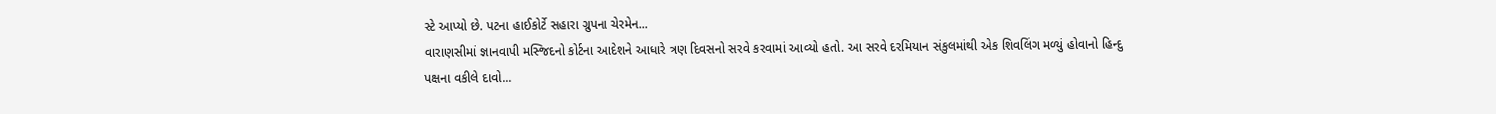સ્ટે આપ્યો છે. પટના હાઈકોર્ટે સહારા ગ્રુપના ચેરમેન...
વારાણસીમાં જ્ઞાનવાપી મસ્જિદનો કોર્ટના આદેશને આધારે ત્રણ દિવસનો સરવે કરવામાં આવ્યો હતો. આ સરવે દરમિયાન સંકુલમાંથી એક શિવલિંગ મળ્યું હોવાનો હિન્દુ પક્ષના વકીલે દાવો...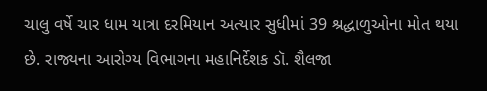ચાલુ વર્ષે ચાર ધામ યાત્રા દરમિયાન અત્યાર સુધીમાં 39 શ્રદ્ધાળુઓના મોત થયા છે. રાજ્યના આરોગ્ય વિભાગના મહાનિર્દેશક ડૉ. શૈલજા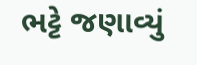ભટ્ટે જણાવ્યું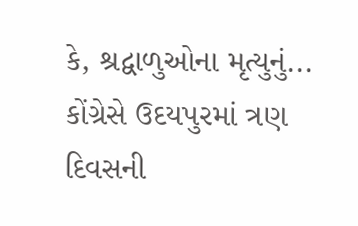કે, શ્રદ્વાળુઓના મૃત્યુનું...
કોંગ્રેસે ઉદયપુરમાં ત્રણ દિવસની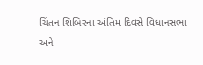ચિંતન શિબિરના અંતિમ દિવસે વિધાનસભા અને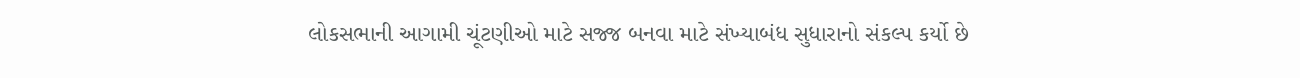લોકસભાની આગામી ચૂંટણીઓ માટે સજ્જ બનવા માટે સંખ્યાબંધ સુધારાનો સંકલ્પ કર્યો છે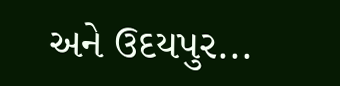અને ઉદયપુર...